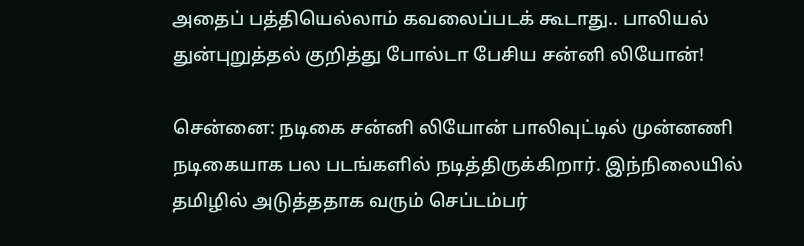அதைப் பத்தியெல்லாம் கவலைப்படக் கூடாது.. பாலியல் துன்புறுத்தல் குறித்து போல்டா பேசிய சன்னி லியோன்!

சென்னை: நடிகை சன்னி லியோன் பாலிவுட்டில் முன்னணி நடிகையாக பல படங்களில் நடித்திருக்கிறார். இந்நிலையில் தமிழில் அடுத்ததாக வரும் செப்டம்பர்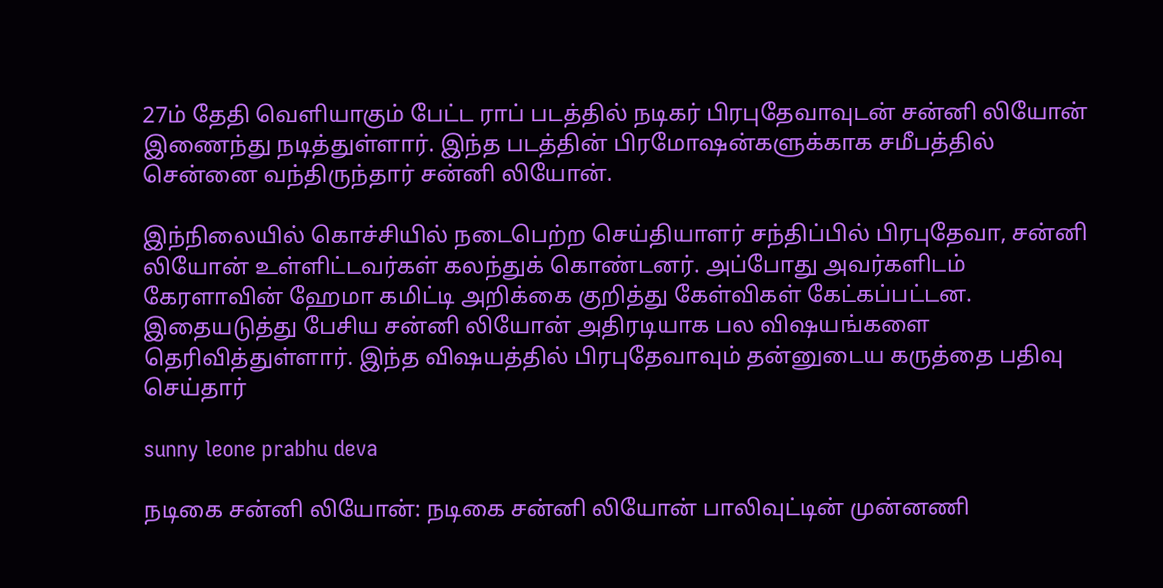27ம் தேதி வெளியாகும் பேட்ட ராப் படத்தில் நடிகர் பிரபுதேவாவுடன் சன்னி லியோன் இணைந்து நடித்துள்ளார். இந்த படத்தின் பிரமோஷன்களுக்காக சமீபத்தில் சென்னை வந்திருந்தார் சன்னி லியோன்.

இந்நிலையில் கொச்சியில் நடைபெற்ற செய்தியாளர் சந்திப்பில் பிரபுதேவா, சன்னி லியோன் உள்ளிட்டவர்கள் கலந்துக் கொண்டனர். அப்போது அவர்களிடம் கேரளாவின் ஹேமா கமிட்டி அறிக்கை குறித்து கேள்விகள் கேட்கப்பட்டன. இதையடுத்து பேசிய சன்னி லியோன் அதிரடியாக பல விஷயங்களை தெரிவித்துள்ளார். இந்த விஷயத்தில் பிரபுதேவாவும் தன்னுடைய கருத்தை பதிவு செய்தார்

sunny leone prabhu deva

நடிகை சன்னி லியோன்: நடிகை சன்னி லியோன் பாலிவுட்டின் முன்னணி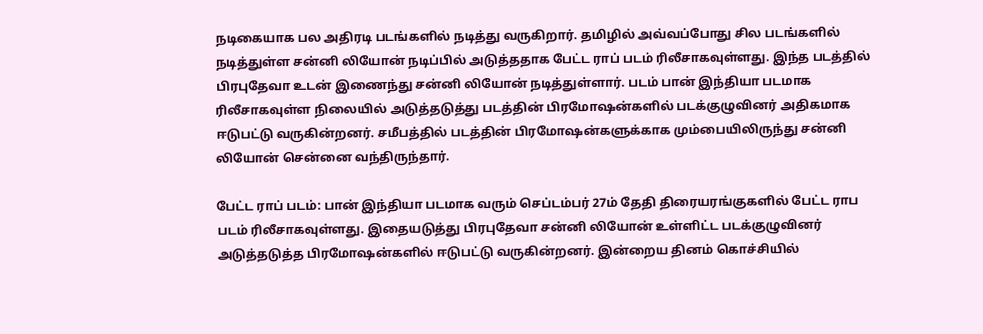நடிகையாக பல அதிரடி படங்களில் நடித்து வருகிறார். தமிழில் அவ்வப்போது சில படங்களில் நடித்துள்ள சன்னி லியோன் நடிப்பில் அடுத்ததாக பேட்ட ராப் படம் ரிலீசாகவுள்ளது. இந்த படத்தில் பிரபுதேவா உடன் இணைந்து சன்னி லியோன் நடித்துள்ளார். படம் பான் இந்தியா படமாக ரிலீசாகவுள்ள நிலையில் அடுத்தடுத்து படத்தின் பிரமோஷன்களில் படக்குழுவினர் அதிகமாக ஈடுபட்டு வருகின்றனர். சமீபத்தில் படத்தின் பிரமோஷன்களுக்காக மும்பையிலிருந்து சன்னி லியோன் சென்னை வந்திருந்தார்.

பேட்ட ராப் படம்: பான் இந்தியா படமாக வரும் செப்டம்பர் 27ம் தேதி திரையரங்குகளில் பேட்ட ராப படம் ரிலீசாகவுள்ளது. இதையடுத்து பிரபுதேவா சன்னி லியோன் உள்ளிட்ட படக்குழுவினர் அடுத்தடுத்த பிரமோஷன்களில் ஈடுபட்டு வருகின்றனர். இன்றைய தினம் கொச்சியில்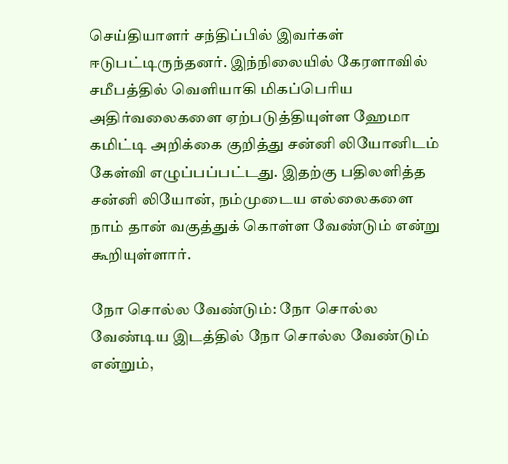செய்தியாளர் சந்திப்பில் இவர்கள் ஈடுபட்டிருந்தனர். இந்நிலையில் கேரளாவில் சமீபத்தில் வெளியாகி மிகப்பெரிய அதிர்வலைகளை ஏற்படுத்தியுள்ள ஹேமா கமிட்டி அறிக்கை குறித்து சன்னி லியோனிடம் கேள்வி எழுப்பப்பட்டது. இதற்கு பதிலளித்த சன்னி லியோன், நம்முடைய எல்லைகளை நாம் தான் வகுத்துக் கொள்ள வேண்டும் என்று கூறியுள்ளார்.

நோ சொல்ல வேண்டும்: நோ சொல்ல வேண்டிய இடத்தில் நோ சொல்ல வேண்டும் என்றும்,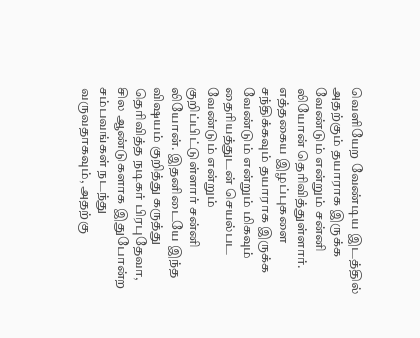வெளியேற வேண்டிய இடத்தில் அதற்கும் தயாராக இருக்க வேண்டும் என்றும் சன்னி லியோன் தெரிவித்துள்ளார். எத்தகைய இழப்புகளை சந்திக்கவும் தயாராக இருக்க வேண்டும் என்றும் மிகவும் தைரியத்துடன் செயல்பட வேண்டும் என்றும் குறிப்பிட்டுள்ளார் சன்னி லியோன். இதனிடையே இந்த விஷயம் குறித்து கருத்து தெரிவித்த நடிகர் பிரபுதேவா, சில ஆண்டுகளாக இதுபோன்ற சம்பவங்கள் நடந்து வருவதாகவும், அதற்கு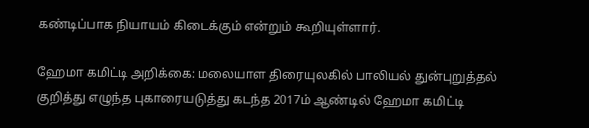கண்டிப்பாக நியாயம் கிடைக்கும் என்றும் கூறியுள்ளார்.

ஹேமா கமிட்டி அறிக்கை: மலையாள திரையுலகில் பாலியல் துன்புறுத்தல் குறித்து எழுந்த புகாரையடுத்து கடந்த 2017ம் ஆண்டில் ஹேமா கமிட்டி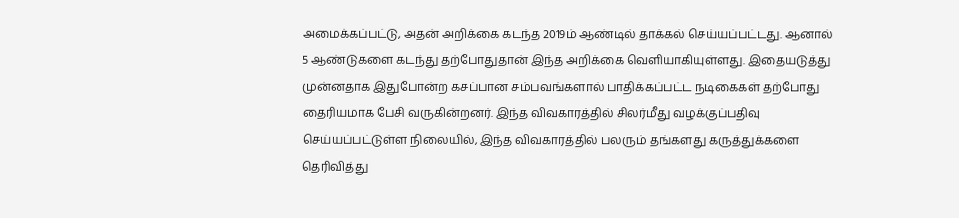அமைக்கப்பட்டு, அதன் அறிக்கை கடந்த 2019ம் ஆண்டில் தாக்கல் செய்யப்பட்டது. ஆனால் 5 ஆண்டுகளை கடந்து தற்போதுதான் இந்த அறிக்கை வெளியாகியுள்ளது. இதையடுத்து முன்னதாக இதுபோன்ற கசப்பான சம்பவங்களால் பாதிக்கப்பட்ட நடிகைகள் தற்போது தைரியமாக பேசி வருகின்றனர். இந்த விவகாரத்தில் சிலர்மீது வழக்குப்பதிவு செய்யப்பட்டுள்ள நிலையில், இந்த விவகாரத்தில் பலரும் தங்களது கருத்துக்களை தெரிவித்து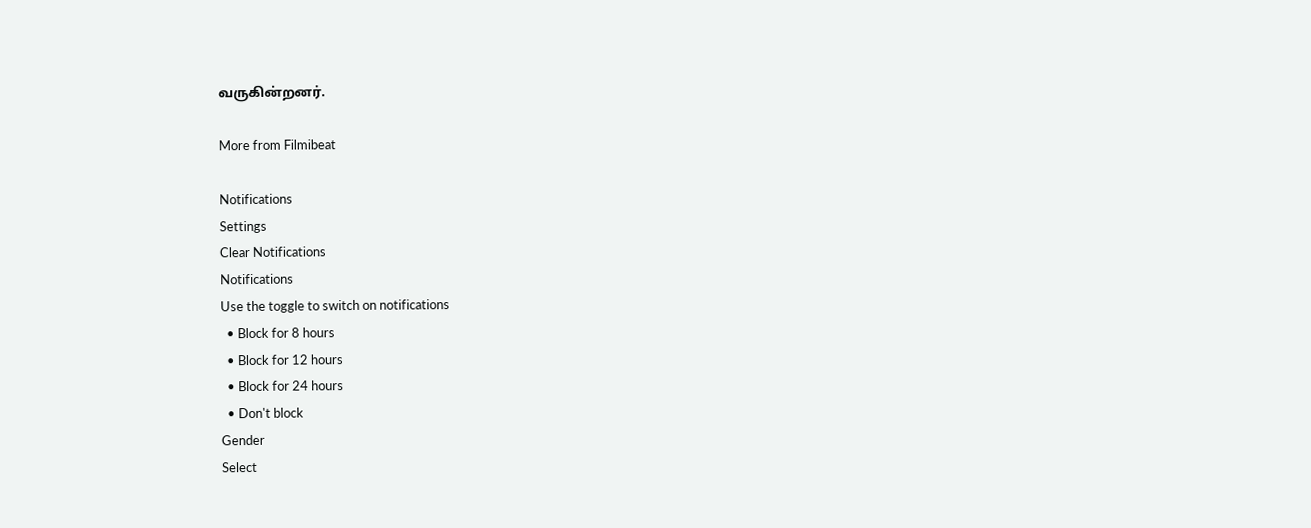வருகின்றனர்.

More from Filmibeat

Notifications
Settings
Clear Notifications
Notifications
Use the toggle to switch on notifications
  • Block for 8 hours
  • Block for 12 hours
  • Block for 24 hours
  • Don't block
Gender
Select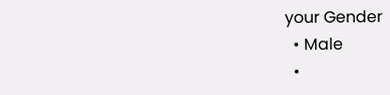your Gender
  • Male
  •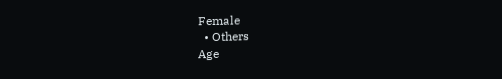Female
  • Others
Age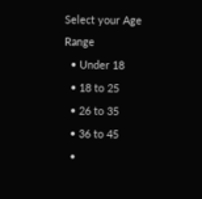Select your Age Range
  • Under 18
  • 18 to 25
  • 26 to 35
  • 36 to 45
  •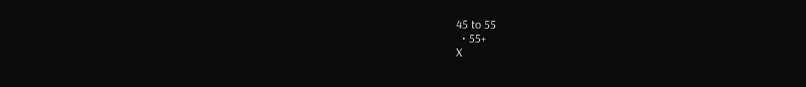45 to 55
  • 55+
X